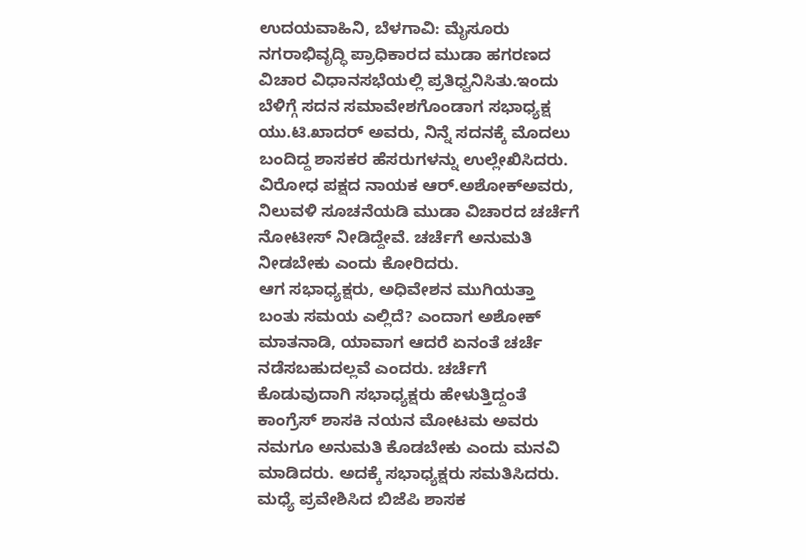ಉದಯವಾಹಿನಿ, ಬೆಳಗಾವಿ: ಮೈಸೂರು ನಗರಾಭಿವೃದ್ಧಿ ಪ್ರಾಧಿಕಾರದ ಮುಡಾ ಹಗರಣದ ವಿಚಾರ ವಿಧಾನಸಭೆಯಲ್ಲಿ ಪ್ರತಿಧ್ವನಿಸಿತು.ಇಂದು ಬೆಳಿಗ್ಗೆ ಸದನ ಸಮಾವೇಶಗೊಂಡಾಗ ಸಭಾಧ್ಯಕ್ಷ ಯು.ಟಿ.ಖಾದರ್ ಅವರು, ನಿನ್ನೆ ಸದನಕ್ಕೆ ಮೊದಲು ಬಂದಿದ್ದ ಶಾಸಕರ ಹೆಸರುಗಳನ್ನು ಉಲ್ಲೇಖಿಸಿದರು.
ವಿರೋಧ ಪಕ್ಷದ ನಾಯಕ ಆರ್.ಅಶೋಕ್ಅವರು, ನಿಲುವಳಿ ಸೂಚನೆಯಡಿ ಮುಡಾ ವಿಚಾರದ ಚರ್ಚೆಗೆ ನೋಟೀಸ್ ನೀಡಿದ್ದೇವೆ. ಚರ್ಚೆಗೆ ಅನುಮತಿ ನೀಡಬೇಕು ಎಂದು ಕೋರಿದರು.
ಆಗ ಸಭಾಧ್ಯಕ್ಷರು, ಅಧಿವೇಶನ ಮುಗಿಯತ್ತಾ ಬಂತು ಸಮಯ ಎಲ್ಲಿದೆ? ಎಂದಾಗ ಅಶೋಕ್ ಮಾತನಾಡಿ, ಯಾವಾಗ ಆದರೆ ಏನಂತೆ ಚರ್ಚೆ ನಡೆಸಬಹುದಲ್ಲವೆ ಎಂದರು. ಚರ್ಚೆಗೆ ಕೊಡುವುದಾಗಿ ಸಭಾಧ್ಯಕ್ಷರು ಹೇಳುತ್ತಿದ್ದಂತೆ ಕಾಂಗ್ರೆಸ್ ಶಾಸಕಿ ನಯನ ಮೋಟಮ ಅವರು ನಮಗೂ ಅನುಮತಿ ಕೊಡಬೇಕು ಎಂದು ಮನವಿ ಮಾಡಿದರು. ಅದಕ್ಕೆ ಸಭಾಧ್ಯಕ್ಷರು ಸಮತಿಸಿದರು. ಮಧ್ಯೆ ಪ್ರವೇಶಿಸಿದ ಬಿಜೆಪಿ ಶಾಸಕ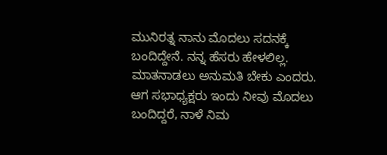ಮುನಿರತ್ನ ನಾನು ಮೊದಲು ಸದನಕ್ಕೆ ಬಂದಿದ್ದೇನೆ. ನನ್ನ ಹೆಸರು ಹೇಳಲಿಲ್ಲ. ಮಾತನಾಡಲು ಅನುಮತಿ ಬೇಕು ಎಂದರು. ಆಗ ಸಭಾಧ್ಯಕ್ಷರು ಇಂದು ನೀವು ಮೊದಲು ಬಂದಿದ್ದರೆ, ನಾಳೆ ನಿಮ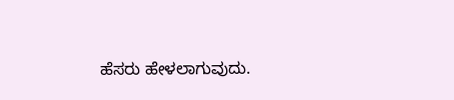ಹೆಸರು ಹೇಳಲಾಗುವುದು.